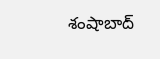శంషాబాద్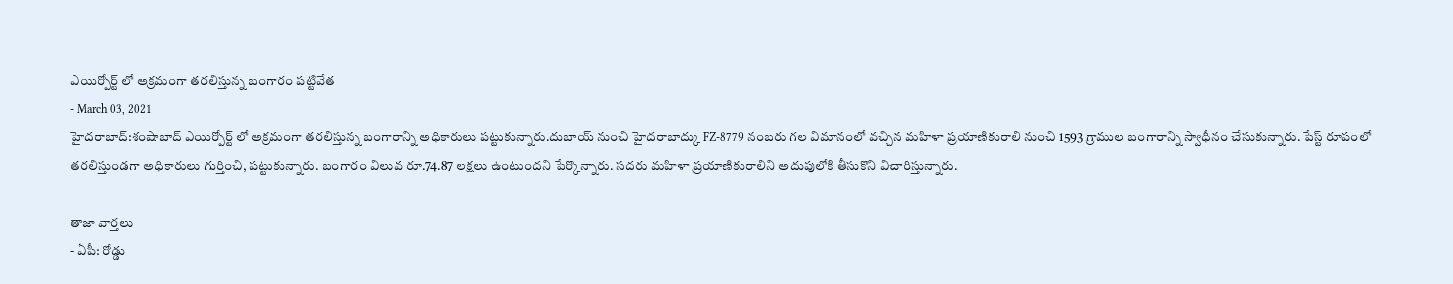ఎయిర్పోర్ట్ లో అక్రమంగా తరలిస్తున్న బంగారం పట్టివేత
- March 03, 2021
హైదరాబాద్:శంషాబాద్ ఎయిర్పోర్ట్ లో అక్రమంగా తరలిస్తున్న బంగారాన్ని అధికారులు పట్టుకున్నారు.దుబాయ్ నుంచి హైదరాబాద్కు FZ-8779 నంబరు గల విమానంలో వచ్చిన మహిళా ప్రయాణికురాలి నుంచి 1593 గ్రాముల బంగారాన్ని స్వాధీనం చేసుకున్నారు. పేస్ట్ రూపంలో తరలిస్తుండగా అధికారులు గుర్తించి, పట్టుకున్నారు. బంగారం విలువ రూ.74.87 లక్షలు ఉంటుందని పేర్కొన్నారు. సదరు మహిళా ప్రయాణికురాలిని అదుపులోకి తీసుకొని విచారిస్తున్నారు.

తాజా వార్తలు
- ఏపీ: రోడ్డు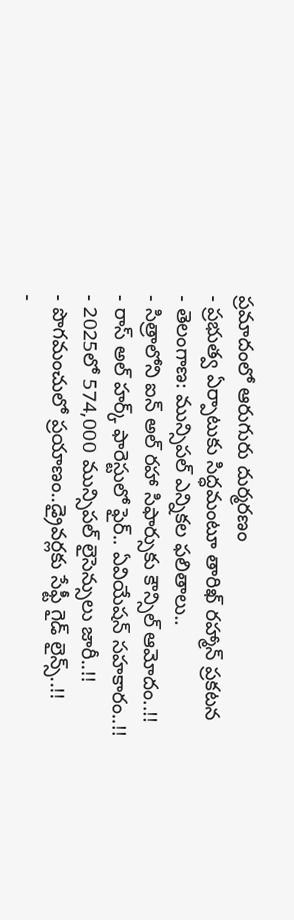ప్రమాదంలో ఆరుగురు దుర్మరణం
- ప్రభుత్వ ఏర్పాటుకు సిద్ధమంటూ తారిఖ్ రహ్మాన్ ప్రకటన
- తెలంగాణ: మున్సిపల్ ఎన్నికల ఫలితాలు..
- సిత్రాలోని ఐన్ అల్ రహా సిఫార్సుకు కౌన్సిల్ ఆమోదం..!!
- రాస్ అల్ హర్క్ ఫారెస్టులో ఫైర్.. ఏవియేషన్ సహకారం..!!
- 2025లో 574,000 మున్సిపల్ లైసెన్సులు జారీ..!!
- పొగమంచులో ప్రయాణం..డ్రైవర్లకు సేఫ్టీ గైడ్ లైన్స్..!!
-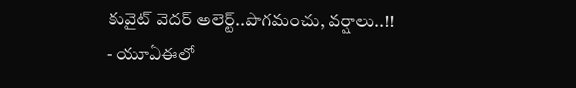కువైట్ వెదర్ అలెర్ట్..పొగమంచు, వర్షాలు..!!
- యూఏఈలో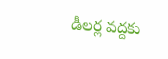డీలర్ల వద్దకు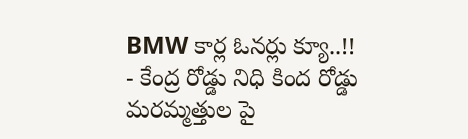BMW కార్ల ఓనర్లు క్యూ..!!
- కేంద్ర రోడ్డు నిధి కింద రోడ్డు మరమ్మత్తుల పై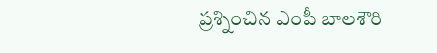ప్రశ్నించిన ఎంపీ బాలశౌరి